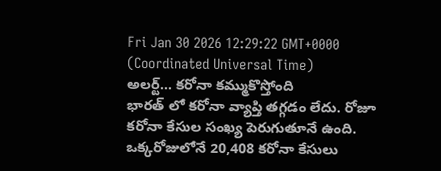Fri Jan 30 2026 12:29:22 GMT+0000 (Coordinated Universal Time)
అలర్ట్... కరోనా కమ్ముకొస్తోంది
భారత్ లో కరోనా వ్యాప్తి తగ్గడం లేదు. రోజూ కరోనా కేసుల సంఖ్య పెరుగుతూనే ఉంది. ఒక్కరోజులోనే 20,408 కరోనా కేసులు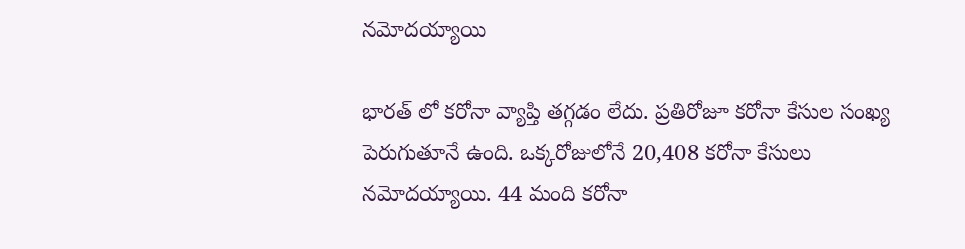నమోదయ్యాయి

భారత్ లో కరోనా వ్యాప్తి తగ్గడం లేదు. ప్రతిరోజూ కరోనా కేసుల సంఖ్య పెరుగుతూనే ఉంది. ఒక్కరోజులోనే 20,408 కరోనా కేసులు నమోదయ్యాయి. 44 మంది కరోనా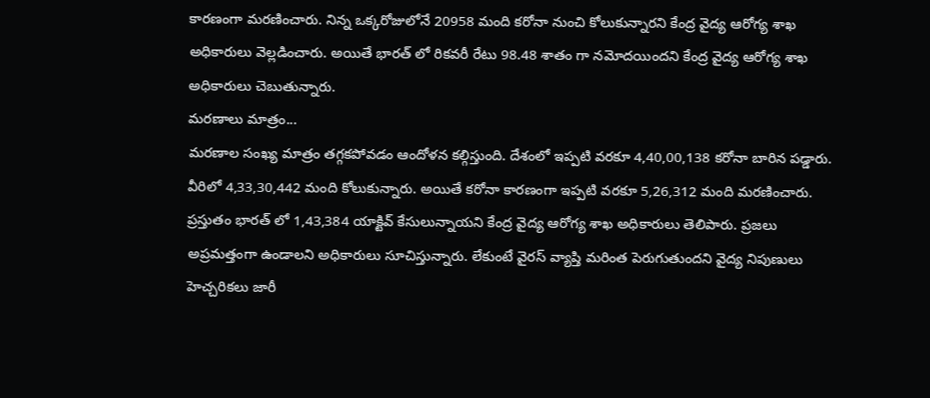కారణంగా మరణించారు. నిన్న ఒక్కరోజులోనే 20958 మంది కరోనా నుంచి కోలుకున్నారని కేంద్ర వైద్య ఆరోగ్య శాఖ అధికారులు వెల్లడించారు. అయితే భారత్ లో రికవరీ రేటు 98.48 శాతం గా నమోదయిందని కేంద్ర వైద్య ఆరోగ్య శాఖ అధికారులు చెబుతున్నారు.
మరణాలు మాత్రం...
మరణాల సంఖ్య మాత్రం తగ్గకపోవడం ఆందోళన కల్గిస్తుంది. దేశంలో ఇప్పటి వరకూ 4,40,00,138 కరోనా బారిన పడ్డారు. వీరిలో 4,33,30,442 మంది కోలుకున్నారు. అయితే కరోనా కారణంగా ఇప్పటి వరకూ 5,26,312 మంది మరణించారు. ప్రస్తుతం భారత్ లో 1,43,384 యాక్టివ్ కేసులున్నాయని కేంద్ర వైద్య ఆరోగ్య శాఖ అధికారులు తెలిపారు. ప్రజలు అప్రమత్తంగా ఉండాలని అధికారులు సూచిస్తున్నారు. లేకుంటే వైరస్ వ్యాప్తి మరింత పెరుగుతుందని వైద్య నిపుణులు హెచ్చరికలు జారీ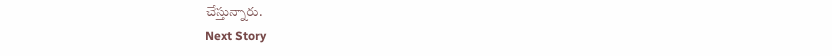చేస్తున్నారు.
Next Story